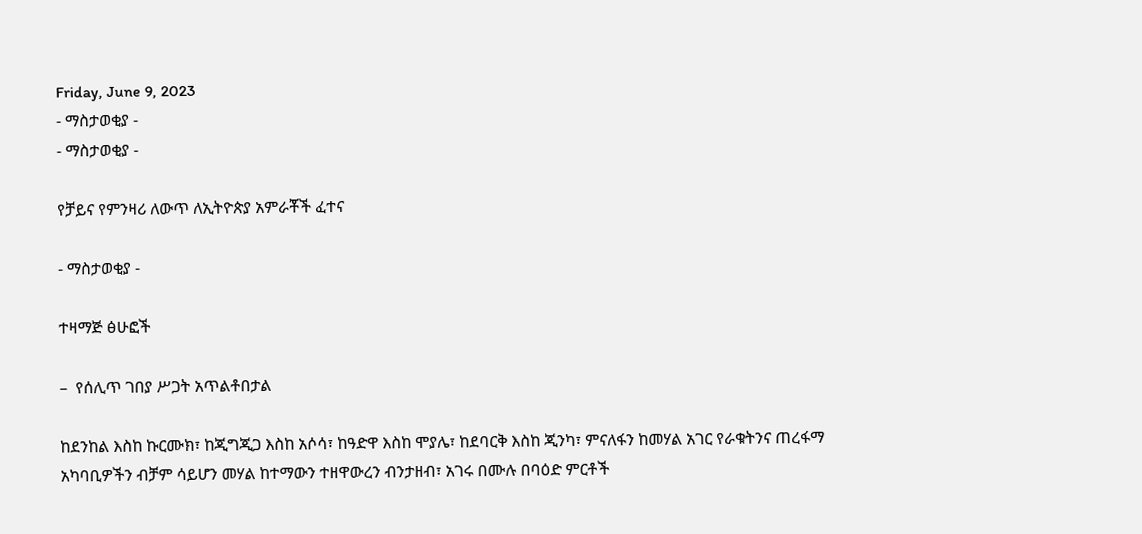Friday, June 9, 2023
- ማስታወቂያ -
- ማስታወቂያ -

የቻይና የምንዛሪ ለውጥ ለኢትዮጵያ አምራቾች ፈተና

- ማስታወቂያ -

ተዛማጅ ፅሁፎች

–  የሰሊጥ ገበያ ሥጋት አጥልቶበታል

ከደንከል እስከ ኩርሙክ፣ ከጂግጂጋ እስከ አሶሳ፣ ከዓድዋ እስከ ሞያሌ፣ ከደባርቅ እስከ ጂንካ፣ ምናለፋን ከመሃል አገር የራቁትንና ጠረፋማ አካባቢዎችን ብቻም ሳይሆን መሃል ከተማውን ተዘዋውረን ብንታዘብ፣ አገሩ በሙሉ በባዕድ ምርቶች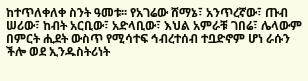ከተጥለቀለቀ ስንት ዓመቱ፡፡ የአገሬው ሸማኔ፣ አንጥረኛው፣ ጡብ ሠሪው፣ ከብት አርቢው፣ አድላቢው፣ እህል አምራቹ ገበሬ፣ ሌላውም በምርት ሒደት ውስጥ የሚሳተፍ ኅብረተሰብ ተቧድኖም ሆነ ራሱን ችሎ ወደ ኢንዱስትሪነት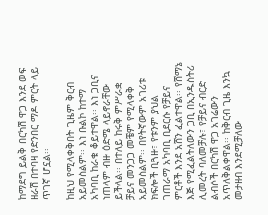ከማደግ ይልቅ በርካሽ ዋጋ እንደ ወፍ ዘራሽ በተባዛ የድንበር ማዶ ምርት ላይ ጥገኛ ሆኗል፡፡

ከዚህ የሚላቀቅበት ጊዜም ቅርብ አይመስልም፡፡ እነ ቡልኮ ከተማ አካባቢ ከራቁ ቆይተዋል፡፡ እነ ጋቢና ነጠላም ብዙ ዕድሜ ላይኖራቸው ይችላል፡፡ በተለይ ከሩቅ ምሥራቋ ቻይና መንጋጋ መቼም የሚላቀቅ አይመስልም፡፡ በየትኛውም አገሪቱ ክፍሎች ቢጓዙ፣ የቱንም ያህል ገጠራማ አካባቢ ቢደርሱ የቻይና ምርቶች እንደ አሸን ፈልተዋል፡፡ የሸማኔ እጅ የሚፈልትለውን ጋቢ በኢንዱስትሪ ሊመረት ባለመቻሉ፣ የቻይና ብርድ ልብሶች በርካሽ ዋጋ አገሬውን አጥለቅልቀዋል፡፡ ከቅርብ ጊዜ እንኳ መታዘብ እንደሚቻለው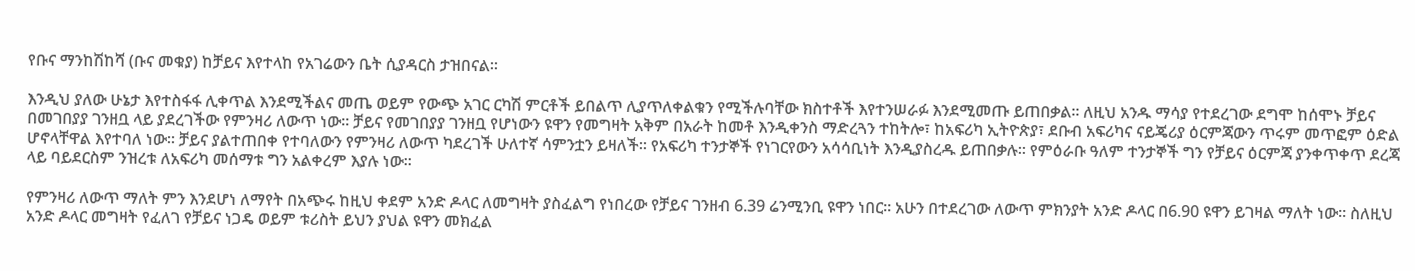የቡና ማንከሽከሻ (ቡና መቁያ) ከቻይና እየተላከ የአገሬውን ቤት ሲያዳርስ ታዝበናል፡፡

እንዲህ ያለው ሁኔታ እየተስፋፋ ሊቀጥል እንደሚችልና መጤ ወይም የውጭ አገር ርካሽ ምርቶች ይበልጥ ሊያጥለቀልቁን የሚችሉባቸው ክስተቶች እየተንሠራፉ እንደሚመጡ ይጠበቃል፡፡ ለዚህ አንዱ ማሳያ የተደረገው ደግሞ ከሰሞኑ ቻይና በመገበያያ ገንዘቧ ላይ ያደረገችው የምንዛሪ ለውጥ ነው፡፡ ቻይና የመገበያያ ገንዘቧ የሆነውን ዩዋን የመግዛት አቅም በአራት ከመቶ እንዲቀንስ ማድረጓን ተከትሎ፣ ከአፍሪካ ኢትዮጵያ፣ ደቡብ አፍሪካና ናይጄሪያ ዕርምጃውን ጥሩም መጥፎም ዕድል ሆኖላቸዋል እየተባለ ነው፡፡ ቻይና ያልተጠበቀ የተባለውን የምንዛሪ ለውጥ ካደረገች ሁለተኛ ሳምንቷን ይዛለች፡፡ የአፍሪካ ተንታኞች የነገርየውን አሳሳቢነት እንዲያስረዱ ይጠበቃሉ፡፡ የምዕራቡ ዓለም ተንታኞች ግን የቻይና ዕርምጃ ያንቀጥቀጥ ደረጃ ላይ ባይደርስም ንዝረቱ ለአፍሪካ መሰማቱ ግን አልቀረም እያሉ ነው፡፡

የምንዛሪ ለውጥ ማለት ምን እንደሆነ ለማየት በአጭሩ ከዚህ ቀደም አንድ ዶላር ለመግዛት ያስፈልግ የነበረው የቻይና ገንዘብ 6.39 ሬንሚንቢ ዩዋን ነበር፡፡ አሁን በተደረገው ለውጥ ምክንያት አንድ ዶላር በ6.90 ዩዋን ይገዛል ማለት ነው፡፡ ስለዚህ አንድ ዶላር መግዛት የፈለገ የቻይና ነጋዴ ወይም ቱሪስት ይህን ያህል ዩዋን መክፈል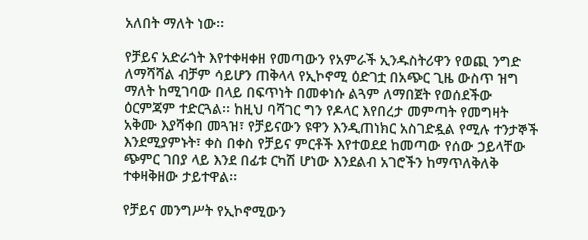አለበት ማለት ነው፡፡

የቻይና አድራጎት እየተቀዛቀዘ የመጣውን የአምራች ኢንዱስትሪዋን የወጪ ንግድ ለማሻሻል ብቻም ሳይሆን ጠቅላላ የኢኮኖሚ ዕድገቷ በአጭር ጊዜ ውስጥ ዝግ ማለት ከሚገባው በላይ በፍጥነት በመቀነሱ ልጓም ለማበጀት የወሰደችው ዕርምጃም ተድርጓል፡፡ ከዚህ ባሻገር ግን የዶላር እየበረታ መምጣት የመግዛት አቅሙ እያሻቀበ መጓዝ፣ የቻይናውን ዩዋን እንዲጠነክር አስገድዷል የሚሉ ተንታኞች እንደሚያምኑት፣ ቀስ በቀስ የቻይና ምርቶች እየተወደደ ከመጣው የሰው ኃይላቸው ጭምር ገበያ ላይ እንደ በፊቱ ርካሽ ሆነው እንደልብ አገሮችን ከማጥለቅለቅ ተቀዛቅዘው ታይተዋል፡፡

የቻይና መንግሥት የኢኮኖሚውን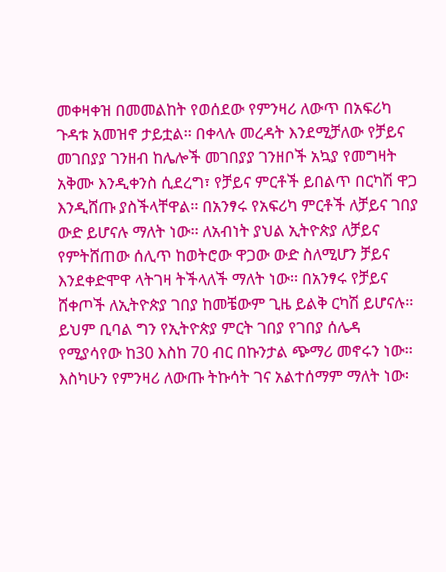መቀዛቀዝ በመመልከት የወሰደው የምንዛሪ ለውጥ በአፍሪካ ጉዳቱ አመዝኖ ታይቷል፡፡ በቀላሉ መረዳት እንደሚቻለው የቻይና መገበያያ ገንዘብ ከሌሎች መገበያያ ገንዘቦች አኳያ የመግዛት አቅሙ እንዲቀንስ ሲደረግ፣ የቻይና ምርቶች ይበልጥ በርካሽ ዋጋ እንዲሸጡ ያስችላቸዋል፡፡ በአንፃሩ የአፍሪካ ምርቶች ለቻይና ገበያ ውድ ይሆናሉ ማለት ነው፡፡ ለአብነት ያህል ኢትዮጵያ ለቻይና የምትሸጠው ሰሊጥ ከወትሮው ዋጋው ውድ ስለሚሆን ቻይና እንደቀድሞዋ ላትገዛ ትችላለች ማለት ነው፡፡ በአንፃሩ የቻይና ሸቀጦች ለኢትዮጵያ ገበያ ከመቼውም ጊዜ ይልቅ ርካሽ ይሆናሉ፡፡ ይህም ቢባል ግን የኢትዮጵያ ምርት ገበያ የገበያ ሰሌዳ የሚያሳየው ከ30 እስከ 70 ብር በኩንታል ጭማሪ መኖሩን ነው፡፡ እስካሁን የምንዛሪ ለውጡ ትኩሳት ገና አልተሰማም ማለት ነው፡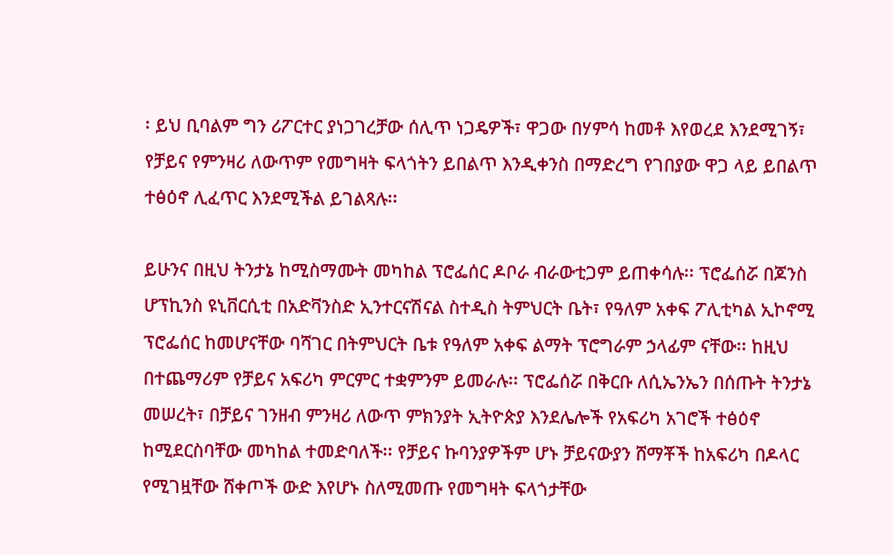፡ ይህ ቢባልም ግን ሪፖርተር ያነጋገረቻው ሰሊጥ ነጋዴዎች፣ ዋጋው በሃምሳ ከመቶ እየወረደ እንደሚገኝ፣ የቻይና የምንዛሪ ለውጥም የመግዛት ፍላጎትን ይበልጥ እንዲቀንስ በማድረግ የገበያው ዋጋ ላይ ይበልጥ ተፅዕኖ ሊፈጥር እንደሚችል ይገልጻሉ፡፡

ይሁንና በዚህ ትንታኔ ከሚስማሙት መካከል ፕሮፌሰር ዶቦራ ብራውቲጋም ይጠቀሳሉ፡፡ ፕሮፌሰሯ በጆንስ ሆፕኪንስ ዩኒቨርሲቲ በአድቫንስድ ኢንተርናሽናል ስተዲስ ትምህርት ቤት፣ የዓለም አቀፍ ፖሊቲካል ኢኮኖሚ ፕሮፌሰር ከመሆናቸው ባሻገር በትምህርት ቤቱ የዓለም አቀፍ ልማት ፕሮግራም ኃላፊም ናቸው፡፡ ከዚህ በተጨማሪም የቻይና አፍሪካ ምርምር ተቋምንም ይመራሉ፡፡ ፕሮፌሰሯ በቅርቡ ለሲኤንኤን በሰጡት ትንታኔ መሠረት፣ በቻይና ገንዘብ ምንዛሪ ለውጥ ምክንያት ኢትዮጵያ እንደሌሎች የአፍሪካ አገሮች ተፅዕኖ ከሚደርስባቸው መካከል ተመድባለች፡፡ የቻይና ኩባንያዎችም ሆኑ ቻይናውያን ሸማቾች ከአፍሪካ በዶላር የሚገዟቸው ሸቀጦች ውድ እየሆኑ ስለሚመጡ የመግዛት ፍላጎታቸው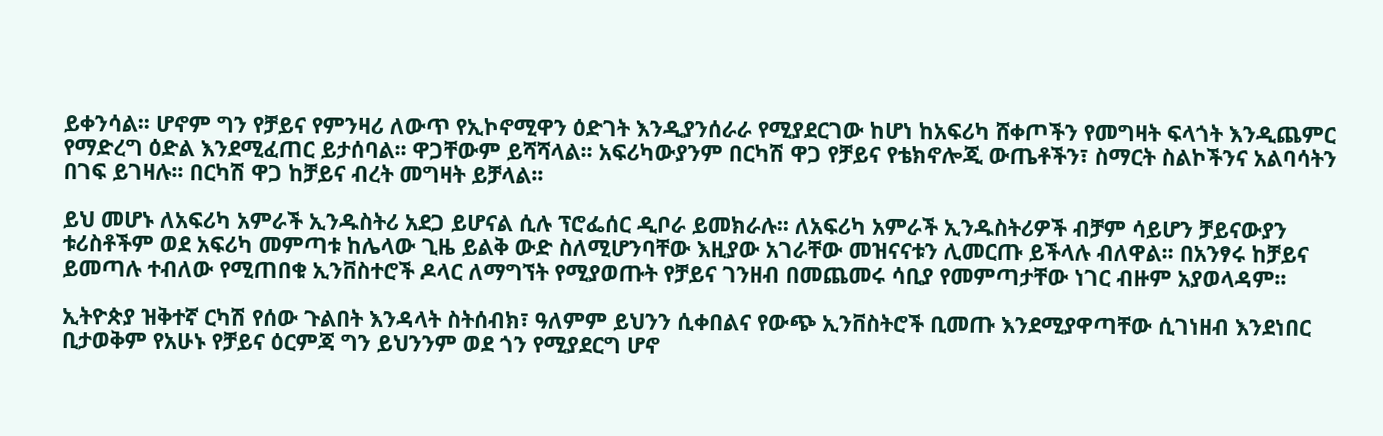ይቀንሳል፡፡ ሆኖም ግን የቻይና የምንዛሪ ለውጥ የኢኮኖሚዋን ዕድገት እንዲያንሰራራ የሚያደርገው ከሆነ ከአፍሪካ ሸቀጦችን የመግዛት ፍላጎት እንዲጨምር የማድረግ ዕድል እንደሚፈጠር ይታሰባል፡፡ ዋጋቸውም ይሻሻላል፡፡ አፍሪካውያንም በርካሽ ዋጋ የቻይና የቴክኖሎጂ ውጤቶችን፣ ስማርት ስልኮችንና አልባሳትን በገፍ ይገዛሉ፡፡ በርካሽ ዋጋ ከቻይና ብረት መግዛት ይቻላል፡፡

ይህ መሆኑ ለአፍሪካ አምራች ኢንዱስትሪ አደጋ ይሆናል ሲሉ ፕሮፌሰር ዲቦራ ይመክራሉ፡፡ ለአፍሪካ አምራች ኢንዱስትሪዎች ብቻም ሳይሆን ቻይናውያን ቱሪስቶችም ወደ አፍሪካ መምጣቱ ከሌላው ጊዜ ይልቅ ውድ ስለሚሆንባቸው እዚያው አገራቸው መዝናናቱን ሊመርጡ ይችላሉ ብለዋል፡፡ በአንፃሩ ከቻይና ይመጣሉ ተብለው የሚጠበቁ ኢንቨስተሮች ዶላር ለማግኘት የሚያወጡት የቻይና ገንዘብ በመጨመሩ ሳቢያ የመምጣታቸው ነገር ብዙም አያወላዳም፡፡

ኢትዮጵያ ዝቅተኛ ርካሽ የሰው ጉልበት እንዳላት ስትሰብክ፣ ዓለምም ይህንን ሲቀበልና የውጭ ኢንቨስትሮች ቢመጡ እንደሚያዋጣቸው ሲገነዘብ እንደነበር ቢታወቅም የአሁኑ የቻይና ዕርምጃ ግን ይህንንም ወደ ጎን የሚያደርግ ሆኖ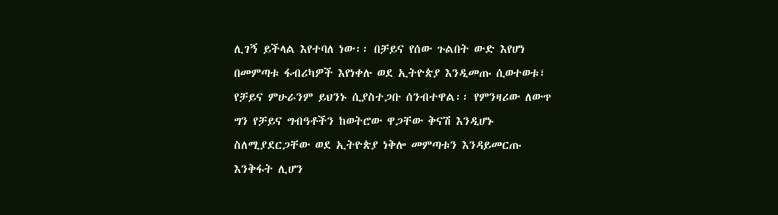ሊገኝ ይችላል እየተባለ ነው፡፡ በቻይና የሰው ጉልበት ውድ እየሆነ በመምጣቱ ፋብሪካዎች እየነቀሉ ወደ ኢትዮጵያ እንዲመጡ ሲወተወቱ፣ የቻይና ምሁራንም ይህንኑ ሲያስተጋቡ ሰንብተዋል፡፡ የምንዛሪው ለውጥ ግን የቻይና ግብዓቶችን ከወትሮው ዋጋቸው ቅናሽ እንዲሆኑ ስለሚያደርጋቸው ወደ ኢትዮጵያ ነቅሎ መምጣቱን እንዳይመርጡ እንቅፋት ሊሆን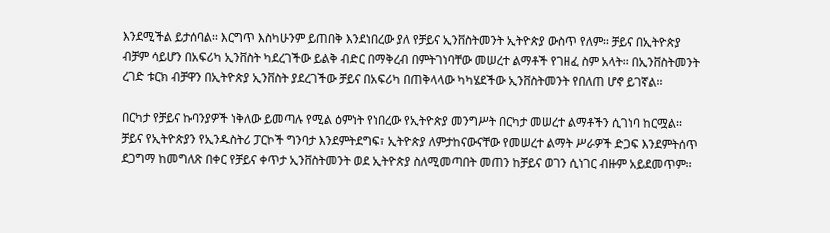እንደሚችል ይታሰባል፡፡ እርግጥ እስካሁንም ይጠበቅ እንደነበረው ያለ የቻይና ኢንቨስትመንት ኢትዮጵያ ውስጥ የለም፡፡ ቻይና በኢትዮጵያ ብቻም ሳይሆን በአፍሪካ ኢንቨስት ካደረገችው ይልቅ ብድር በማቅረብ በምትገነባቸው መሠረተ ልማቶች የገዘፈ ስም አላት፡፡ በኢንቨስትመንት ረገድ ቱርክ ብቻዋን በኢትዮጵያ ኢንቨስት ያደረገችው ቻይና በአፍሪካ በጠቅላላው ካካሄደችው ኢንቨስትመንት የበለጠ ሆኖ ይገኛል፡፡

በርካታ የቻይና ኩባንያዎች ነቅለው ይመጣሉ የሚል ዕምነት የነበረው የኢትዮጵያ መንግሥት በርካታ መሠረተ ልማቶችን ሲገነባ ከርሟል፡፡ ቻይና የኢትዮጵያን የኢንዱስትሪ ፓርኮች ግንባታ እንደምትደግፍ፣ ኢትዮጵያ ለምታከናውናቸው የመሠረተ ልማት ሥራዎች ድጋፍ እንደምትሰጥ ደጋግማ ከመግለጽ በቀር የቻይና ቀጥታ ኢንቨስትመንት ወደ ኢትዮጵያ ስለሚመጣበት መጠን ከቻይና ወገን ሲነገር ብዙም አይደመጥም፡፡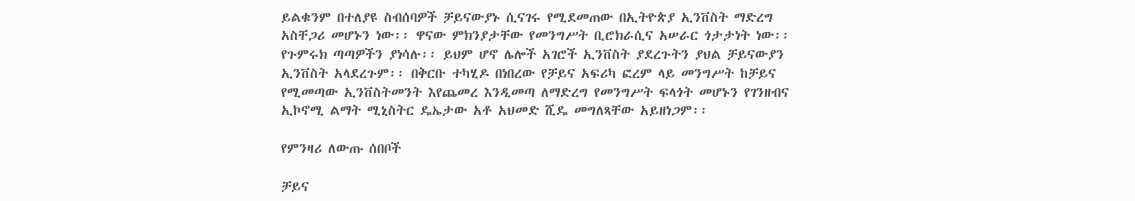ይልቁንም በተለያዩ ስብሰባዎች ቻይናውያኑ ሲናገሩ የሚደመጠው በኢትዮጵያ ኢንቨስት ማድረግ አስቸጋሪ መሆኑን ነው፡፡ ዋናው ምክንያታቸው የመንግሥት ቢሮክራሲና አሠራር ጎታታነት ነው፡፡ የጉምሩክ ጣጣዎችን ያነሳሉ፡፡ ይህም ሆኖ ሌሎች አገሮች ኢንቨስት ያደረጉትን ያህል ቻይናውያን ኢንቨስት አላደረጉም፡፡ በቅርቡ ተካሂዶ በነበረው የቻይና አፍሪካ ፎረም ላይ መንግሥት ከቻይና የሚመጣው ኢንቨስትመንት እየጨመረ እንዲመጣ ለማድረግ የመንግሥት ፍላጎት መሆኑን የገንዘብና ኢኮኖሚ ልማት ሚኒስትር ዴኤታው አቶ አህመድ ሺዴ መግለጻቸው አይዘነጋም፡፡

የምንዛሪ ለውጡ ሰበቦች

ቻይና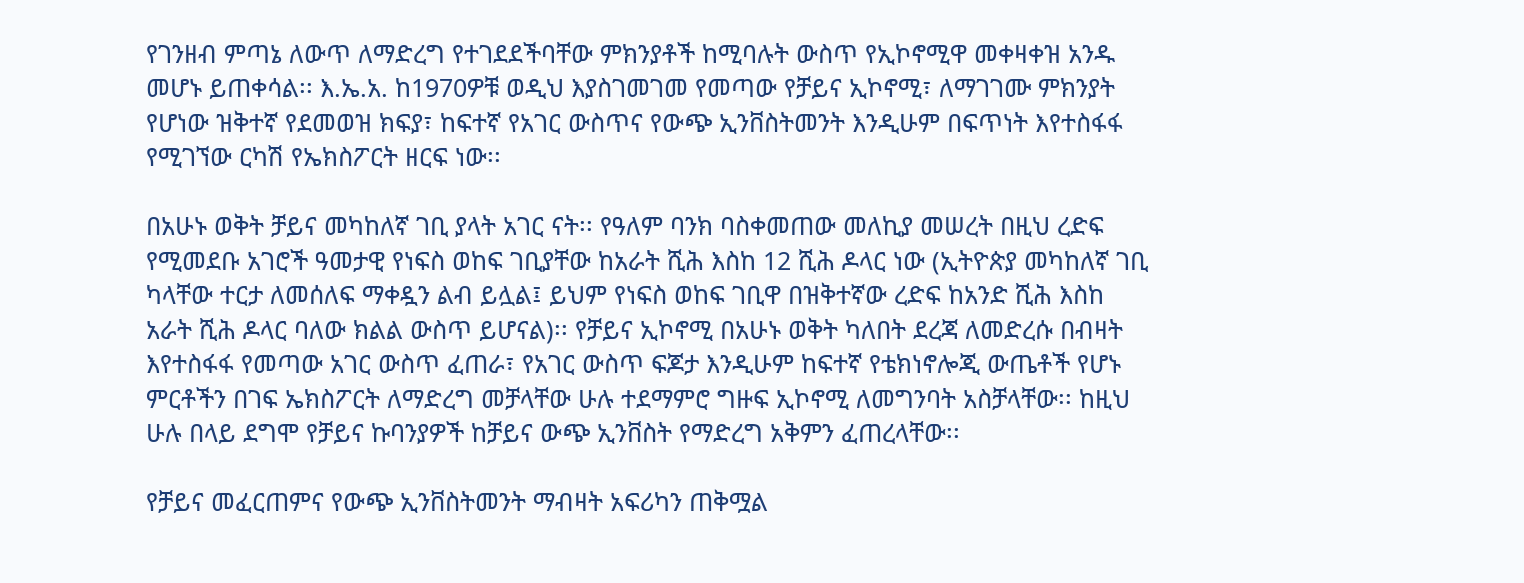የገንዘብ ምጣኔ ለውጥ ለማድረግ የተገደደችባቸው ምክንያቶች ከሚባሉት ውስጥ የኢኮኖሚዋ መቀዛቀዝ አንዱ መሆኑ ይጠቀሳል፡፡ እ.ኤ.አ. ከ1970ዎቹ ወዲህ እያስገመገመ የመጣው የቻይና ኢኮኖሚ፣ ለማገገሙ ምክንያት የሆነው ዝቅተኛ የደመወዝ ክፍያ፣ ከፍተኛ የአገር ውስጥና የውጭ ኢንቨስትመንት እንዲሁም በፍጥነት እየተስፋፋ የሚገኘው ርካሽ የኤክስፖርት ዘርፍ ነው፡፡

በአሁኑ ወቅት ቻይና መካከለኛ ገቢ ያላት አገር ናት፡፡ የዓለም ባንክ ባስቀመጠው መለኪያ መሠረት በዚህ ረድፍ የሚመደቡ አገሮች ዓመታዊ የነፍስ ወከፍ ገቢያቸው ከአራት ሺሕ እስከ 12 ሺሕ ዶላር ነው (ኢትዮጵያ መካከለኛ ገቢ ካላቸው ተርታ ለመሰለፍ ማቀዷን ልብ ይሏል፤ ይህም የነፍስ ወከፍ ገቢዋ በዝቅተኛው ረድፍ ከአንድ ሺሕ እስከ አራት ሺሕ ዶላር ባለው ክልል ውስጥ ይሆናል)፡፡ የቻይና ኢኮኖሚ በአሁኑ ወቅት ካለበት ደረጃ ለመድረሱ በብዛት እየተስፋፋ የመጣው አገር ውስጥ ፈጠራ፣ የአገር ውስጥ ፍጆታ እንዲሁም ከፍተኛ የቴክነኖሎጂ ውጤቶች የሆኑ ምርቶችን በገፍ ኤክስፖርት ለማድረግ መቻላቸው ሁሉ ተደማምሮ ግዙፍ ኢኮኖሚ ለመግንባት አስቻላቸው፡፡ ከዚህ ሁሉ በላይ ደግሞ የቻይና ኩባንያዎች ከቻይና ውጭ ኢንቨስት የማድረግ አቅምን ፈጠረላቸው፡፡

የቻይና መፈርጠምና የውጭ ኢንቨስትመንት ማብዛት አፍሪካን ጠቅሟል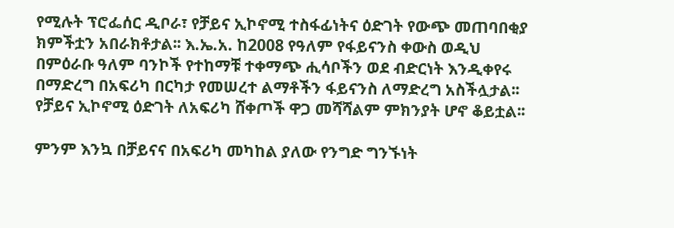የሚሉት ፕሮፌሰር ዲቦራ፣ የቻይና ኢኮኖሚ ተስፋፊነትና ዕድገት የውጭ መጠባበቂያ ክምችቷን አበራክቶታል፡፡ እ.ኤ.አ. ከ2008 የዓለም የፋይናንስ ቀውስ ወዲህ በምዕራቡ ዓለም ባንኮች የተከማቹ ተቀማጭ ሒሳቦችን ወደ ብድርነት እንዲቀየሩ በማድረግ በአፍሪካ በርካታ የመሠረተ ልማቶችን ፋይናንስ ለማድረግ አስችሏታል፡፡ የቻይና ኢኮኖሚ ዕድገት ለአፍሪካ ሸቀጦች ዋጋ መሻሻልም ምክንያት ሆኖ ቆይቷል፡፡

ምንም እንኳ በቻይናና በአፍሪካ መካከል ያለው የንግድ ግንኙነት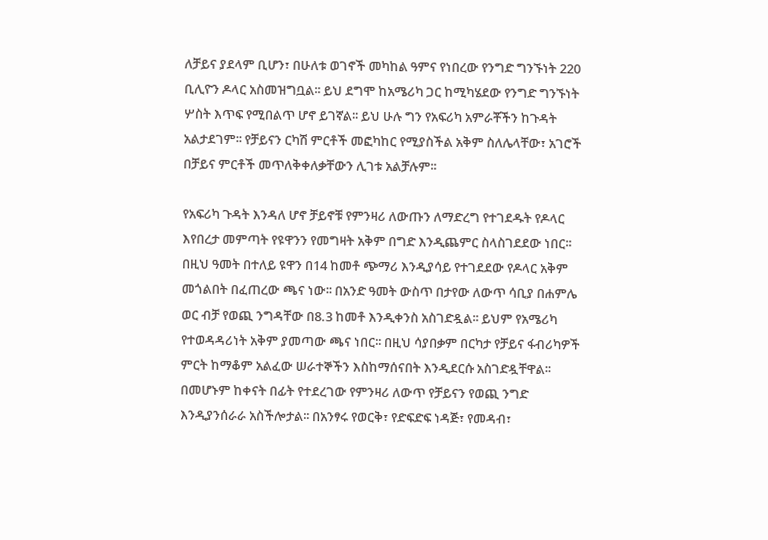ለቻይና ያደላም ቢሆን፣ በሁለቱ ወገኖች መካከል ዓምና የነበረው የንግድ ግንኙነት 220 ቢሊዮን ዶላር አስመዝግቧል፡፡ ይህ ደግሞ ከአሜሪካ ጋር ከሚካሄደው የንግድ ግንኙነት ሦስት እጥፍ የሚበልጥ ሆኖ ይገኛል፡፡ ይህ ሁሉ ግን የአፍሪካ አምራቾችን ከጉዳት አልታደገም፡፡ የቻይናን ርካሽ ምርቶች መፎካከር የሚያስችል አቅም ስለሌላቸው፣ አገሮች በቻይና ምርቶች መጥለቅቀለቃቸውን ሊገቱ አልቻሉም፡፡

የአፍሪካ ጉዳት እንዳለ ሆኖ ቻይኖቹ የምንዛሪ ለውጡን ለማድረግ የተገደዱት የዶላር እየበረታ መምጣት የዩዋንን የመግዛት አቅም በግድ እንዲጨምር ስላስገደደው ነበር፡፡ በዚህ ዓመት በተለይ ዩዋን በ14 ከመቶ ጭማሪ እንዲያሳይ የተገደደው የዶላር አቅም መጎልበት በፈጠረው ጫና ነው፡፡ በአንድ ዓመት ውስጥ በታየው ለውጥ ሳቢያ በሐምሌ ወር ብቻ የወጪ ንግዳቸው በ8.3 ከመቶ እንዲቀንስ አስገድዷል፡፡ ይህም የአሜሪካ የተወዳዳሪነት አቅም ያመጣው ጫና ነበር፡፡ በዚህ ሳያበቃም በርካታ የቻይና ፋብሪካዎች ምርት ከማቆም አልፈው ሠራተኞችን እስከማሰናበት እንዲደርሱ አስገድዷቸዋል፡፡ በመሆኑም ከቀናት በፊት የተደረገው የምንዛሪ ለውጥ የቻይናን የወጪ ንግድ እንዲያንሰራራ አስችሎታል፡፡ በአንፃሩ የወርቅ፣ የድፍድፍ ነዳጅ፣ የመዳብ፣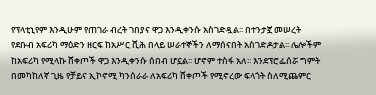የፕላቲኒየም እንዲሁም የጠገራ ብረት ገበያና ዋጋ እንዲቀንሱ አስገድዷል፡፡ በተንታኟ መሠረት የደቡብ አፍሪካ ማዕድን ዘርፍ ከአሥር ሺሕ በላይ ሠራተኞችን ለማሰናበት አስገድዶታል፡፡ ሌሎችም ከአፍሪካ የሚላኩ ሸቀጦች ዋጋ እንዲቀንሱ ሰበብ ሆኗል፡፡ ሆኖም ተስፋ አለ፡፡ እንደፕሮፌሰሯ ግምት በመካከለኛ ጊዜ የቻይና ኢኮኖሚ ካንሰራራ ለአፍሪካ ሸቀጦች የሚኖረው ፍላጎት ስለሚጨምር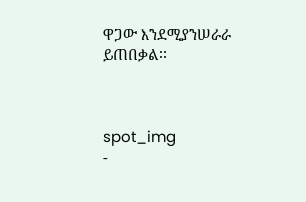ዋጋው እንደሚያንሠራራ ይጠበቃል፡፡



spot_img
-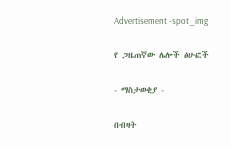Advertisement -spot_img

የ ጋዜጠኛው ሌሎች ፅሁፎች

- ማስታወቂያ -

በብዛት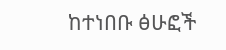ከተነበቡ ፅሁፎች